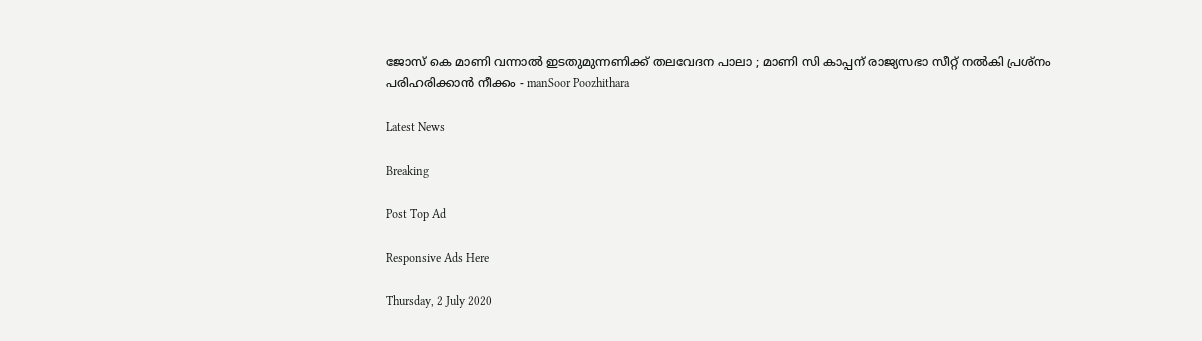ജോസ് കെ മാണി വന്നാല്‍ ഇടതുമുന്നണിക്ക് തലവേദന പാലാ ; മാണി സി കാപ്പന് രാജ്യസഭാ സീറ്റ് നല്‍കി പ്രശ്‌നം പരിഹരിക്കാന്‍ നീക്കം - manSoor Poozhithara

Latest News

Breaking

Post Top Ad

Responsive Ads Here

Thursday, 2 July 2020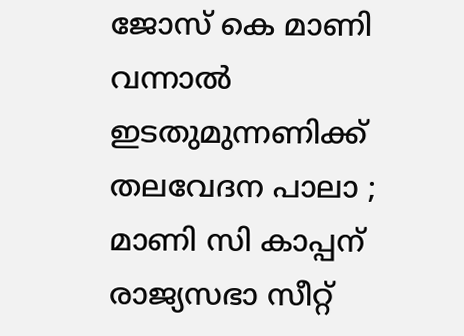ജോസ് കെ മാണി വന്നാല്‍ ഇടതുമുന്നണിക്ക് തലവേദന പാലാ ; മാണി സി കാപ്പന് രാജ്യസഭാ സീറ്റ്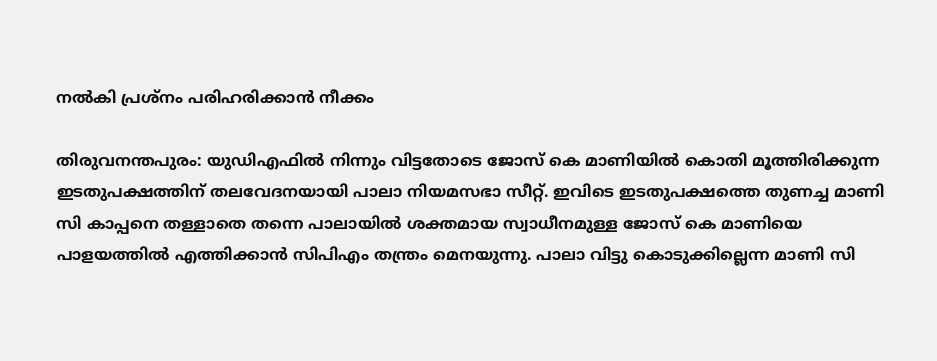നല്‍കി പ്രശ്‌നം പരിഹരിക്കാന്‍ നീക്കം

തിരുവനന്തപുരം: യുഡിഎഫില്‍ നിന്നും വിട്ടതോടെ ജോസ് കെ മാണിയില്‍ കൊതി മൂത്തിരിക്കുന്ന ഇടതുപക്ഷത്തിന് തലവേദനയായി പാലാ നിയമസഭാ സീറ്റ്. ഇവിടെ ഇടതുപക്ഷത്തെ തുണച്ച മാണി സി കാപ്പനെ തള്ളാതെ തന്നെ പാലായില്‍ ശക്തമായ സ്വാധീനമുള്ള ജോസ് കെ മാണിയെ പാളയത്തില്‍ എത്തിക്കാന്‍ സിപിഎം തന്ത്രം മെനയുന്നു. പാലാ വിട്ടു കൊടുക്കില്ലെന്ന മാണി സി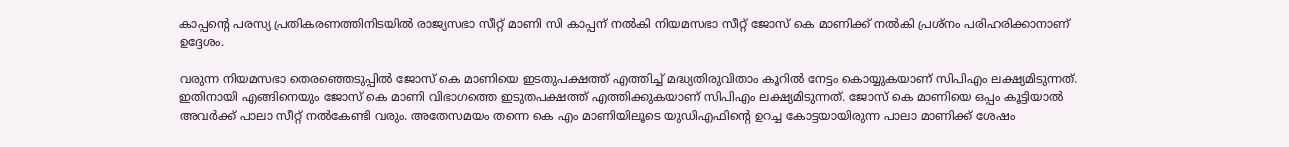കാപ്പന്റെ പരസ്യ പ്രതികരണത്തിനിടയില്‍ രാജ്യസഭാ സീറ്റ് മാണി സി കാപ്പന് നല്‍കി നിയമസഭാ സീറ്റ് ജോസ് കെ മാണിക്ക് നല്‍കി പ്രശ്‌നം പരിഹരിക്കാനാണ് ഉദ്ദേശം.

വരുന്ന നിയമസഭാ തെരഞ്ഞെടുപ്പില്‍ ജോസ് കെ മാണിയെ ഇടതുപക്ഷത്ത് എത്തിച്ച് മദ്ധ്യതിരുവിതാം കൂറില്‍ നേട്ടം കൊയ്യുകയാണ് സിപിഎം ലക്ഷ്യമിടുന്നത്. ഇതിനായി എങ്ങിനെയും ജോസ് കെ മാണി വിഭാഗത്തെ ഇടുതപക്ഷത്ത് എത്തിക്കുകയാണ് സിപിഎം ലക്ഷ്യമിടുന്നത്. ജോസ് കെ മാണിയെ ഒപ്പം കൂട്ടിയാല്‍ അവര്‍ക്ക് പാലാ സീറ്റ് നല്‍കേണ്ടി വരും. അതേസമയം തന്നെ കെ എം മാണിയിലൂടെ യുഡിഎഫിന്റെ ഉറച്ച കോട്ടയായിരുന്ന പാലാ മാണിക്ക് ശേഷം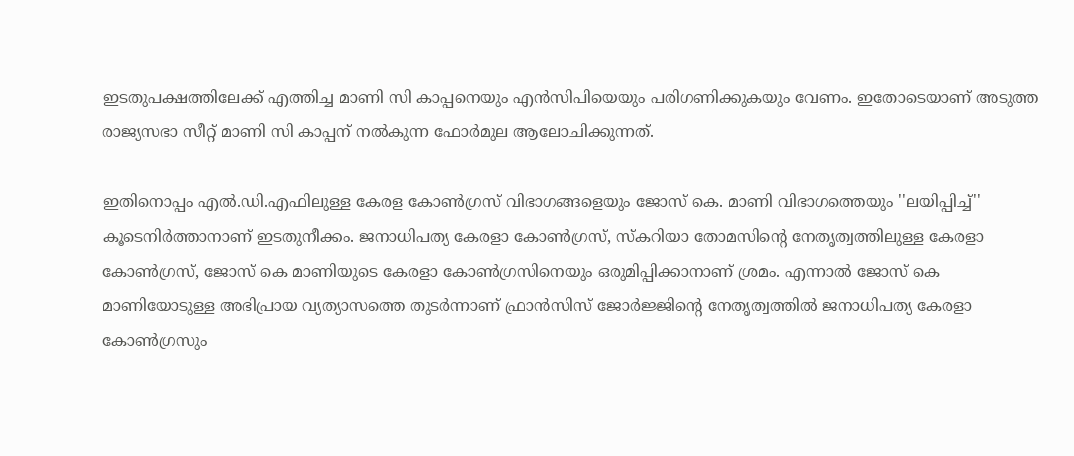ഇടതുപക്ഷത്തിലേക്ക് എത്തിച്ച മാണി സി കാപ്പനെയും എന്‍സിപിയെയും പരിഗണിക്കുകയും വേണം. ഇതോടെയാണ് അടുത്ത രാജ്യസഭാ സീറ്റ് മാണി സി കാപ്പന് നല്‍കുന്ന ഫോര്‍മുല ആലോചിക്കുന്നത്.

ഇതിനൊപ്പം എല്‍.ഡി.എഫിലുള്ള കേരള കോണ്‍ഗ്രസ് വിഭാഗങ്ങളെയും ജോസ് കെ. മാണി വിഭാഗത്തെയും ''ലയിപ്പിച്ച്'' കൂടെനിര്‍ത്താനാണ് ഇടതുനീക്കം. ജനാധിപത്യ കേരളാ കോണ്‍ഗ്രസ്, സ്‌കറിയാ തോമസിന്റെ നേതൃത്വത്തിലുള്ള കേരളാ കോണ്‍ഗ്രസ്, ജോസ് കെ മാണിയുടെ കേരളാ കോണ്‍ഗ്രസിനെയും ഒരുമിപ്പിക്കാനാണ് ശ്രമം. എന്നാല്‍ ജോസ് കെ മാണിയോടുള്ള അഭിപ്രായ വ്യത്യാസത്തെ തുടര്‍ന്നാണ് ഫ്രാന്‍സിസ് ജോര്‍ജ്ജിന്റെ നേതൃത്വത്തില്‍ ജനാധിപത്യ കേരളാ കോണ്‍ഗ്രസും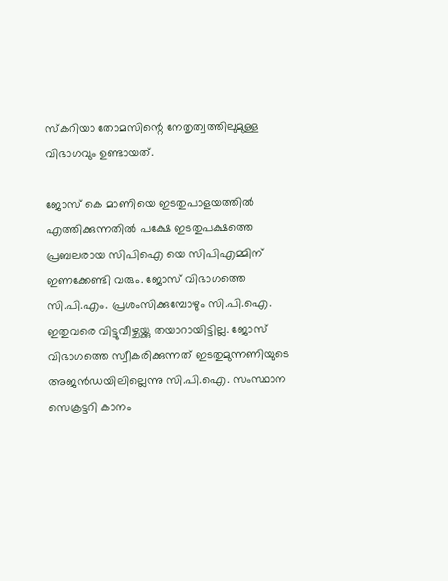സ്‌കറിയാ തോമസിന്റെ നേതൃത്വത്തിലുമുള്ള വിഭാഗവും ഉണ്ടായത്.

ജോസ് കെ മാണിയെ ഇടതുപാളയത്തില്‍ എത്തിക്കുന്നതില്‍ പക്ഷേ ഇടതുപക്ഷത്തെ പ്രബലരായ സിപിഐ യെ സിപിഎമ്മിന് ഇണക്കേണ്ടി വരും. ജോസ് വിഭാഗത്തെ സി.പി.എം. പ്രശംസിക്കുമ്പോഴും സി.പി.ഐ. ഇതുവരെ വിട്ടുവീഴ്ചയ്ക്കു തയാറായിട്ടില്ല. ജോസ് വിഭാഗത്തെ സ്വീകരിക്കുന്നത് ഇടതുമുന്നണിയുടെ അജന്‍ഡയിലില്ലെന്നു സി.പി.ഐ. സംസ്ഥാന സെക്രട്ടറി കാനം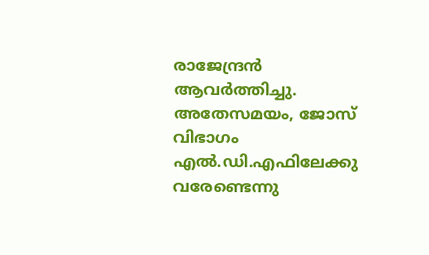രാജേന്ദ്രന്‍ ആവര്‍ത്തിച്ചു. അതേസമയം, ജോസ് വിഭാഗം എല്‍.ഡി.എഫിലേക്കു വരേണ്ടെന്നു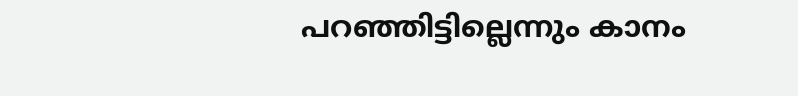പറഞ്ഞിട്ടില്ലെന്നും കാനം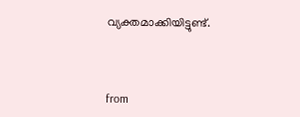വ്യക്തമാക്കിയിട്ടുണ്ട്.



from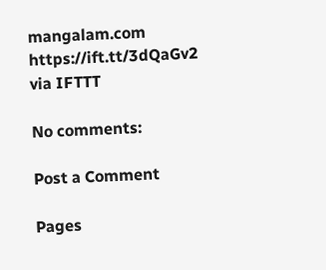mangalam.com https://ift.tt/3dQaGv2
via IFTTT

No comments:

Post a Comment

Pages